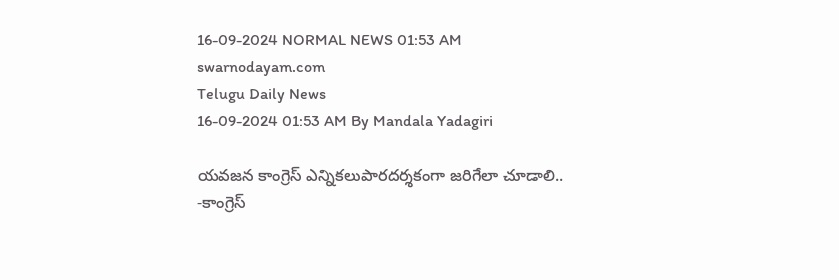16-09-2024 NORMAL NEWS 01:53 AM
swarnodayam.com
Telugu Daily News
16-09-2024 01:53 AM By Mandala Yadagiri

యవజన కాంగ్రెస్ ఎన్నికలుపారదర్శకంగా జరిగేలా చూడాలి.. -కాంగ్రెస్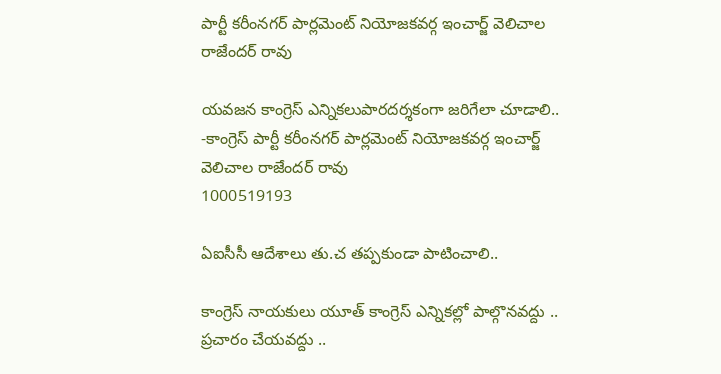పార్టీ కరీంనగర్ పార్లమెంట్ నియోజకవర్గ ఇంచార్జ్ వెలిచాల రాజేందర్ రావు

యవజన కాంగ్రెస్ ఎన్నికలుపారదర్శకంగా జరిగేలా చూడాలి.. -కాంగ్రెస్ పార్టీ కరీంనగర్ పార్లమెంట్ నియోజకవర్గ ఇంచార్జ్ వెలిచాల రాజేందర్ రావు
1000519193

ఏఐసీసీ ఆదేశాలు తు.చ తప్పకుండా పాటించాలి..

కాంగ్రెస్ నాయకులు యూత్ కాంగ్రెస్ ఎన్నికల్లో పాల్గొనవద్దు .. ప్రచారం చేయవద్దు ..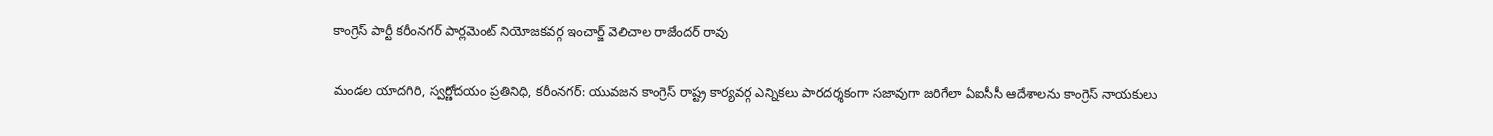కాంగ్రెస్ పార్టీ కరీంనగర్ పార్లమెంట్ నియోజకవర్గ ఇంచార్జ్ వెలిచాల రాజేందర్ రావు

మండల యాదగిరి, స్వర్ణోదయం ప్రతినిధి, కరీంనగర్: యువజన కాంగ్రెస్ రాష్ట్ర కార్యవర్గ ఎన్నికలు పారదర్శకంగా సజావుగా జరిగేలా ఏఐసీసీ ఆదేశాలను కాంగ్రెస్ నాయకులు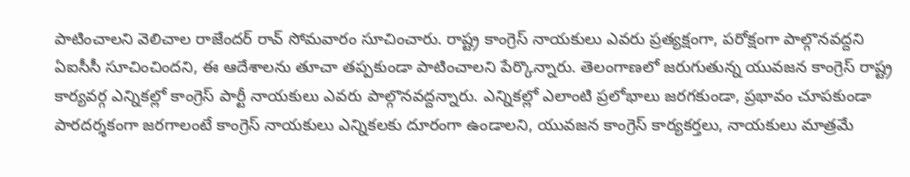పాటించాలని వెలిచాల రాజేందర్ రావ్ సోమవారం సూచించారు. రాష్ట్ర కాంగ్రెస్ నాయకులు ఎవరు ప్రత్యక్షంగా, పరోక్షంగా పాల్గొనవద్దని ఏఐసీసీ సూచించిందని, ఈ ఆదేశాలను తూచా తప్పకుండా పాటించాలని పేర్కొన్నారు. తెలంగాణలో జరుగుతున్న యువజన కాంగ్రెస్ రాష్ట్ర కార్యవర్గ ఎన్నికల్లో కాంగ్రెస్ పార్టీ నాయకులు ఎవరు పాల్గొనవద్దన్నారు. ఎన్నికల్లో ఎలాంటి ప్రలోభాలు జరగకుండా, ప్రభావం చూపకుండా పారదర్శకంగా జరగాలంటే కాంగ్రెస్ నాయకులు ఎన్నికలకు దూరంగా ఉండాలని, యువజన కాంగ్రెస్ కార్యకర్తలు, నాయకులు మాత్రమే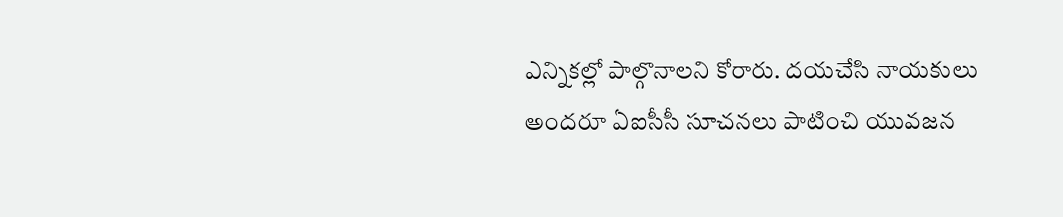ఎన్నికల్లో పాల్గొనాలని కోరారు. దయచేసి నాయకులు అందరూ ఏఐసీసీ సూచనలు పాటించి యువజన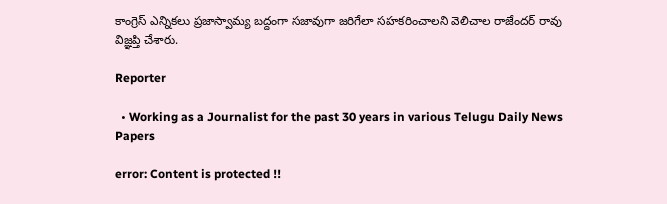కాంగ్రెస్ ఎన్నికలు ప్రజాస్వామ్య బద్దంగా సజావుగా జరిగేలా సహకరించాలని వెలిచాల రాజేందర్ రావు విజ్ఞప్తి చేశారు.

Reporter

  • Working as a Journalist for the past 30 years in various Telugu Daily News Papers

error: Content is protected !!